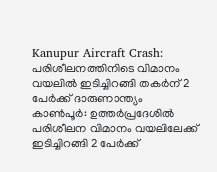Kanupur Aircraft Crash: പരിശീലനത്തിനിടെ വിമാനം വയലിൽ ഇടിച്ചിറങ്ങി തകർന് 2 പേർക്ക് ദാരുണാന്ത്യം
കാൺപൂർ: ഉത്തർപ്രദേശിൽ പരിശീലന വിമാനം വയലിലേക്ക് ഇടിച്ചിറങ്ങി 2 പേർക്ക്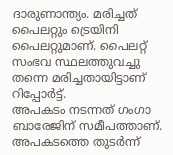ദാരുണാന്ത്യം. മരിച്ചത് പൈലറ്റും ട്രെയിനി പൈലറ്റുമാണ്. പൈലറ്റ് സംഭവ സ്ഥലത്തുവച്ചു തന്നെ മരിച്ചതായിട്ടാണ് റിപ്പോർട്ട്.
അപകടം നടന്നത് ഗംഗാ ബാരേജിന് സമീപത്താണ്. അപകടത്തെ തുടർന്ന്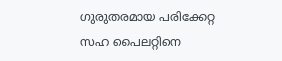ഗുരുതരമായ പരിക്കേറ്റ സഹ പൈലറ്റിനെ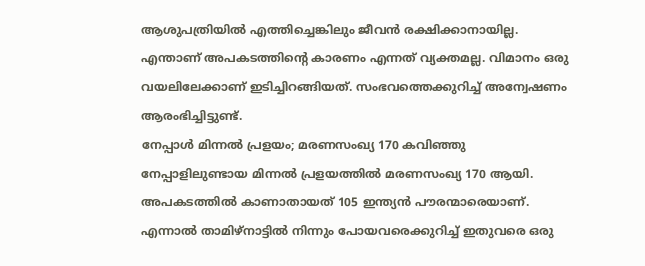ആശുപത്രിയിൽ എത്തിച്ചെങ്കിലും ജീവൻ രക്ഷിക്കാനായില്ല. എന്താണ് അപകടത്തിന്റെ കാരണം എന്നത് വ്യക്തമല്ല. വിമാനം ഒരു വയലിലേക്കാണ് ഇടിച്ചിറങ്ങിയത്. സംഭവത്തെക്കുറിച്ച് അന്വേഷണം ആരംഭിച്ചിട്ടുണ്ട്.
നേപ്പാൾ മിന്നൽ പ്രളയം; മരണസംഖ്യ 170 കവിഞ്ഞു
നേപ്പാളിലുണ്ടായ മിന്നൽ പ്രളയത്തിൽ മരണസംഖ്യ 170 ആയി. അപകടത്തിൽ കാണാതായത് 105 ഇന്ത്യൻ പൗരന്മാരെയാണ്.
എന്നാൽ താമിഴ്നാട്ടിൽ നിന്നും പോയവരെക്കുറിച്ച് ഇതുവരെ ഒരു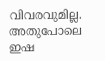വിവരവുമില്ല. അതുപോലെ ഇഷ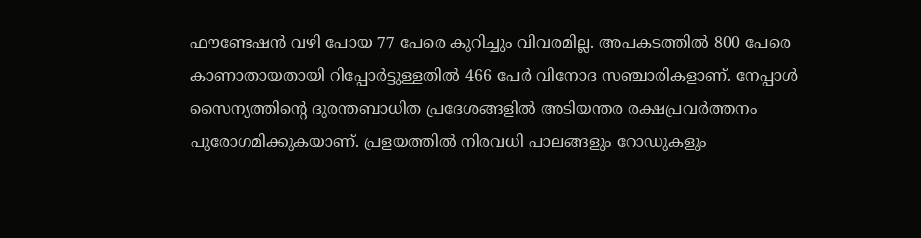ഫൗണ്ടേഷൻ വഴി പോയ 77 പേരെ കുറിച്ചും വിവരമില്ല. അപകടത്തിൽ 800 പേരെ കാണാതായതായി റിപ്പോർട്ടുള്ളതിൽ 466 പേർ വിനോദ സഞ്ചാരികളാണ്. നേപ്പാൾ സൈന്യത്തിന്റെ ദുരന്തബാധിത പ്രദേശങ്ങളിൽ അടിയന്തര രക്ഷപ്രവർത്തനം പുരോഗമിക്കുകയാണ്. പ്രളയത്തിൽ നിരവധി പാലങ്ങളും റോഡുകളും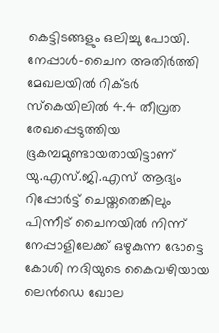കെട്ടിടങ്ങളും ഒലിച്ചു പോയി.
നേപ്പാൾ-ചൈന അതിർത്തി മേഖലയിൽ റിക്ടർ സ്കെയിലിൽ 4.4 തീവ്രത രേഖപ്പെടുത്തിയ ഭൂകമ്പമുണ്ടായതായിട്ടാണ് യു.എസ്.ജി.എസ് ആദ്യം റിപ്പോർട്ട് ചെയ്തതെങ്കിലും പിന്നീട് ചൈനയിൽ നിന്ന് നേപ്പാളിലേക്ക് ഒഴുകുന്ന ഭോട്ടെ കോശി നദിയുടെ കൈവഴിയായ ലെൻഡെ ഖോല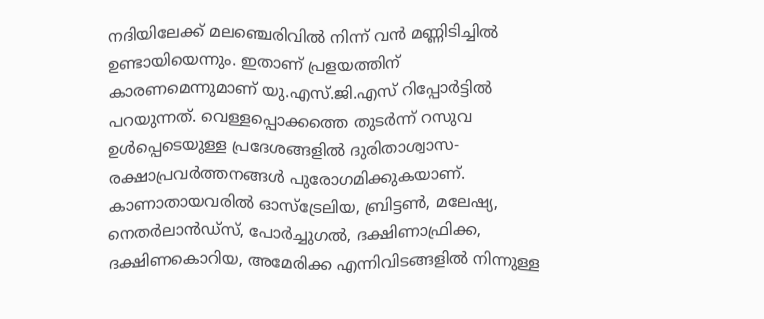നദിയിലേക്ക് മലഞ്ചെരിവിൽ നിന്ന് വൻ മണ്ണിടിച്ചിൽ ഉണ്ടായിയെന്നും. ഇതാണ് പ്രളയത്തിന് കാരണമെന്നുമാണ് യു.എസ്.ജി.എസ് റിപ്പോർട്ടിൽ പറയുന്നത്. വെള്ളപ്പൊക്കത്തെ തുടർന്ന് റസുവ ഉൾപ്പെടെയുള്ള പ്രദേശങ്ങളിൽ ദുരിതാശ്വാസ-രക്ഷാപ്രവർത്തനങ്ങൾ പുരോഗമിക്കുകയാണ്.
കാണാതായവരിൽ ഓസ്ട്രേലിയ, ബ്രിട്ടൺ, മലേഷ്യ, നെതർലാൻഡ്സ്, പോർച്ചുഗൽ, ദക്ഷിണാഫ്രിക്ക, ദക്ഷിണകൊറിയ, അമേരിക്ക എന്നിവിടങ്ങളിൽ നിന്നുള്ള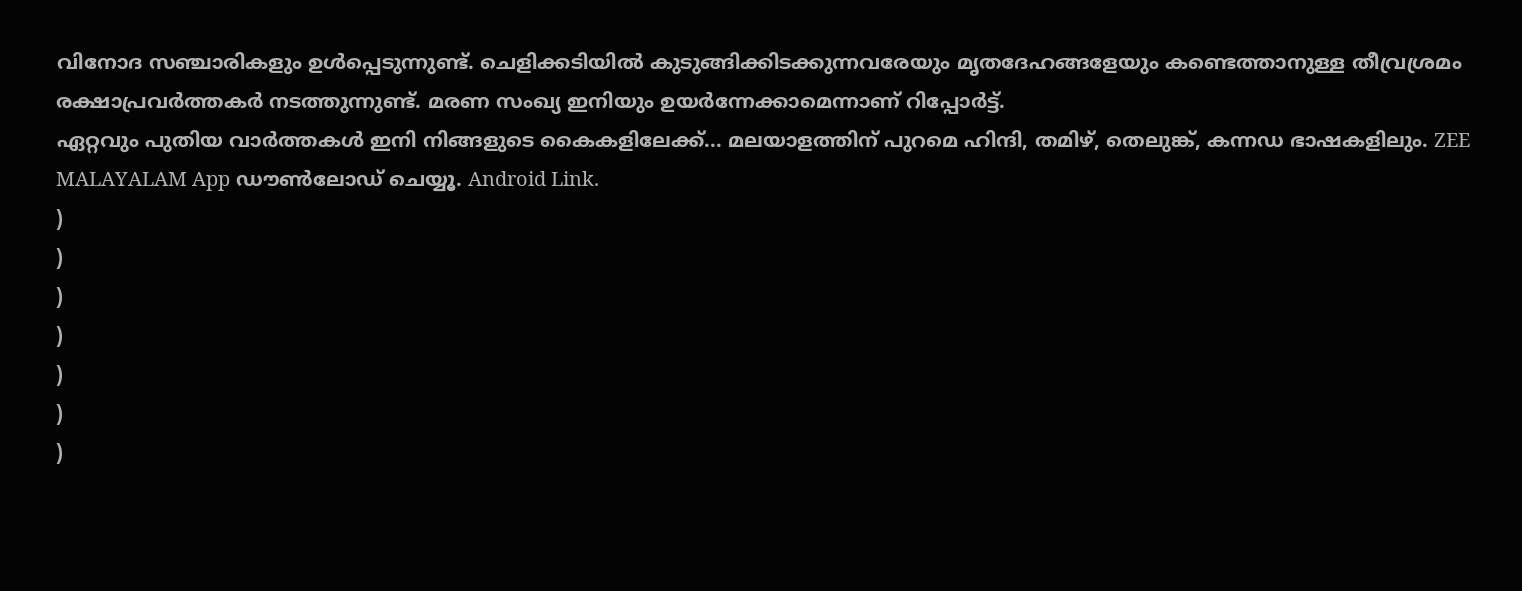വിനോദ സഞ്ചാരികളും ഉൾപ്പെടുന്നുണ്ട്. ചെളിക്കടിയിൽ കുടുങ്ങിക്കിടക്കുന്നവരേയും മൃതദേഹങ്ങളേയും കണ്ടെത്താനുള്ള തീവ്രശ്രമം രക്ഷാപ്രവർത്തകർ നടത്തുന്നുണ്ട്. മരണ സംഖ്യ ഇനിയും ഉയർന്നേക്കാമെന്നാണ് റിപ്പോർട്ട്.
ഏറ്റവും പുതിയ വാർത്തകൾ ഇനി നിങ്ങളുടെ കൈകളിലേക്ക്... മലയാളത്തിന് പുറമെ ഹിന്ദി, തമിഴ്, തെലുങ്ക്, കന്നഡ ഭാഷകളിലും. ZEE MALAYALAM App ഡൗൺലോഡ് ചെയ്യൂ. Android Link.
)
)
)
)
)
)
)